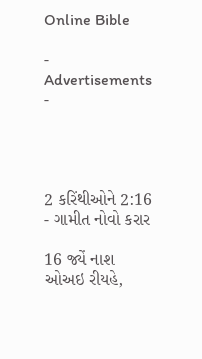Online Bible

- Advertisements -




2 કરિંથીઓને 2:16 - ગામીત નોવો કરાર

16 જ્યેં નાશ ઓઅઇ રીયહે,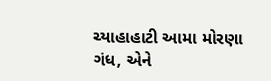ચ્યાહાહાટી આમા મોરણા ગંધ, એને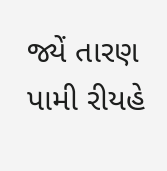જ્યેં તારણ પામી રીયહે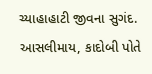ચ્યાહાહાટી જીવના સુગંદ. આસલીમાય, કાદોબી પોતે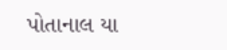પોતાનાલ યા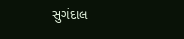સુગંદાલ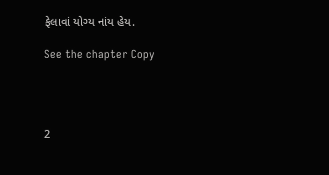ફેલાવાં યોગ્ય નાંય હેય.

See the chapter Copy




2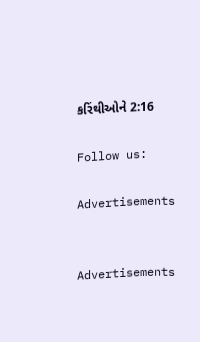કરિંથીઓને 2:16

Follow us:

Advertisements


Advertisements